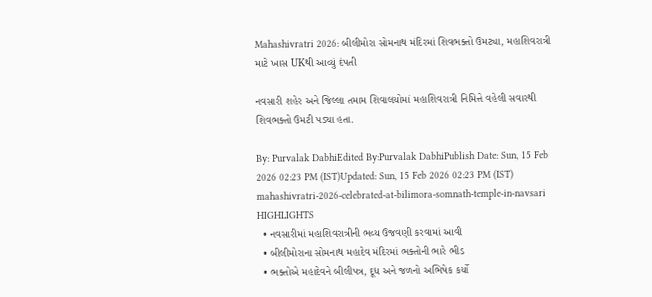Mahashivratri 2026: બીલીમોરા સોમનાથ મંદિરમાં શિવભક્તો ઉમટ્યા, મહાશિવરાત્રી માટે ખાસ UKથી આવ્યું દંપતી

નવસારી શહેર અને જિલ્લા તમામ શિવાલયોમાં મહાશિવરાત્રી નિમિત્તે વહેલી સવારથી શિવભક્તો ઉમટી પડ્યા હતા.

By: Purvalak DabhiEdited By:Purvalak DabhiPublish Date: Sun, 15 Feb 2026 02:23 PM (IST)Updated: Sun, 15 Feb 2026 02:23 PM (IST)
mahashivratri-2026-celebrated-at-bilimora-somnath-temple-in-navsari
HIGHLIGHTS
  • નવસારીમાં મહાશિવરાત્રીની ભવ્ય ઉજવણી કરવામાં આવી
  • બીલીમોરાના સોમનાથ મહાદેવ મંદિરમાં ભક્તોની ભારે ભીડ
  • ભક્તોએ મહાદેવને બીલીપત્ર, દૂધ અને જળનો અભિષેક કર્યો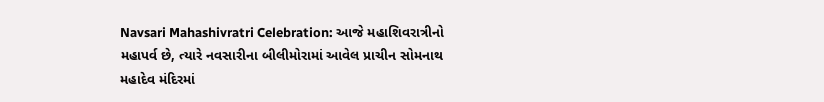Navsari Mahashivratri Celebration: આજે મહાશિવરાત્રીનો મહાપર્વ છે, ત્યારે નવસારીના બીલીમોરામાં આવેલ પ્રાચીન સોમનાથ મહાદેવ મંદિરમાં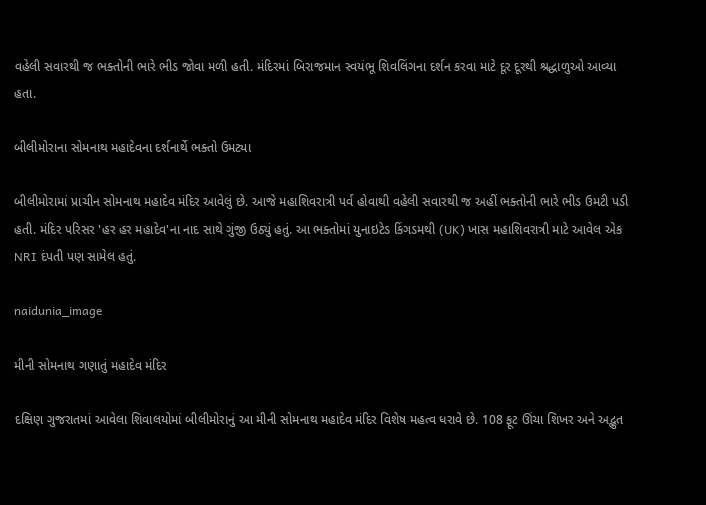વહેલી સવારથી જ ભક્તોની ભારે ભીડ જોવા મળી હતી. મંદિરમાં બિરાજમાન સ્વયંભૂ શિવલિંગના દર્શન કરવા માટે દૂર દૂરથી શ્રદ્ધાળુઓ આવ્યા હતા.

બીલીમોરાના સોમનાથ મહાદેવના દર્શનાર્થે ભક્તો ઉમટ્યા

બીલીમોરામાં પ્રાચીન સોમનાથ મહાદેવ મંદિર આવેલું છે. આજે મહાશિવરાત્રી પર્વ હોવાથી વહેલી સવારથી જ અહીં ભક્તોની ભારે ભીડ ઉમટી પડી હતી. મંદિર પરિસર 'હર હર મહાદેવ'ના નાદ સાથે ગુંજી ઉઠ્યું હતું. આ ભક્તોમાં યુનાઇટેડ કિંગડમથી (UK) ખાસ મહાશિવરાત્રી માટે આવેલ એક NRI દંપતી પણ સામેલ હતું.

naidunia_image

મીની સોમનાથ ગણાતું મહાદેવ મંદિર

દક્ષિણ ગુજરાતમાં આવેલા શિવાલયોમાં બીલીમોરાનું આ મીની સોમનાથ મહાદેવ મંદિર વિશેષ મહત્વ ધરાવે છે. 108 ફૂટ ઊંચા શિખર અને અદ્ભુત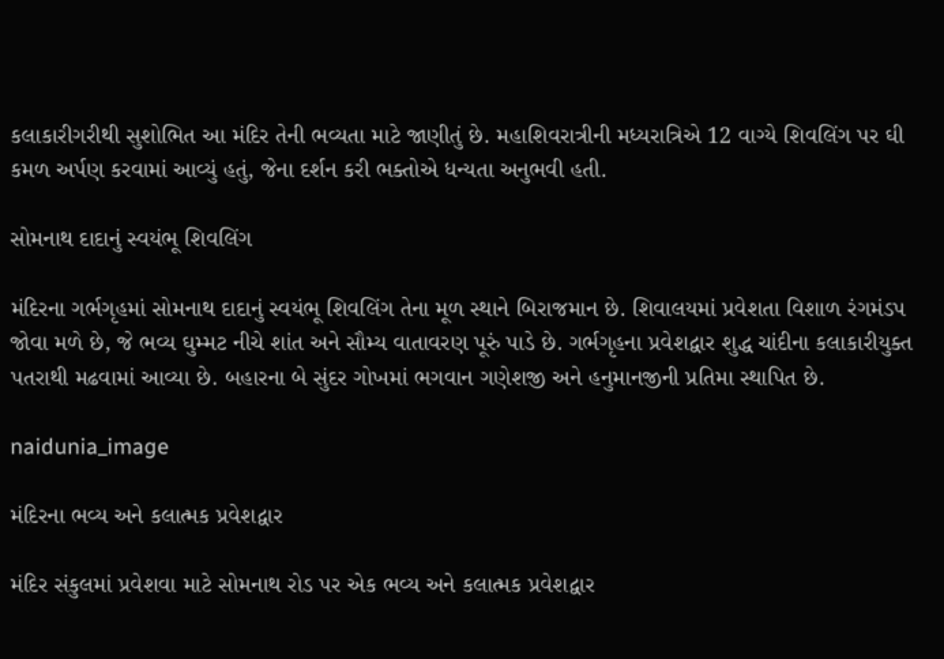કલાકારીગરીથી સુશોભિત આ મંદિર તેની ભવ્યતા માટે જાણીતું છે. મહાશિવરાત્રીની મધ્યરાત્રિએ 12 વાગ્યે શિવલિંગ પર ઘી કમળ અર્પણ કરવામાં આવ્યું હતું, જેના દર્શન કરી ભક્તોએ ધન્યતા અનુભવી હતી.

સોમનાથ દાદાનું સ્વયંભૂ શિવલિંગ

મંદિરના ગર્ભગૃહમાં સોમનાથ દાદાનું સ્વયંભૂ શિવલિંગ તેના મૂળ સ્થાને બિરાજમાન છે. શિવાલયમાં પ્રવેશતા વિશાળ રંગમંડપ જોવા મળે છે, જે ભવ્ય ઘુમ્મટ નીચે શાંત અને સૌમ્ય વાતાવરણ પૂરું પાડે છે. ગર્ભગૃહના પ્રવેશદ્વાર શુદ્ધ ચાંદીના કલાકારીયુક્ત પતરાથી મઢવામાં આવ્યા છે. બહારના બે સુંદર ગોખમાં ભગવાન ગણેશજી અને હનુમાનજીની પ્રતિમા સ્થાપિત છે.

naidunia_image

મંદિરના ભવ્ય અને કલાત્મક પ્રવેશદ્વાર

મંદિર સંકુલમાં પ્રવેશવા માટે સોમનાથ રોડ પર એક ભવ્ય અને કલાત્મક પ્રવેશદ્વાર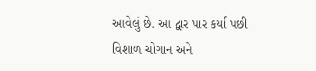આવેલું છે. આ દ્વાર પાર કર્યા પછી વિશાળ ચોગાન અને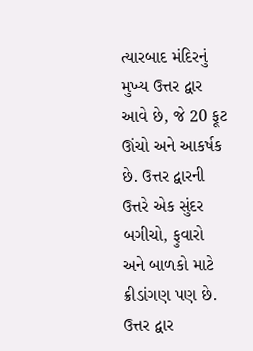ત્યારબાદ મંદિરનું મુખ્ય ઉત્તર દ્વાર આવે છે, જે 20 ફૂટ ઊંચો અને આકર્ષક છે. ઉત્તર દ્વારની ઉત્તરે એક સુંદર બગીચો, ફુવારો અને બાળકો માટે ક્રીડાંગણ પણ છે. ઉત્તર દ્વાર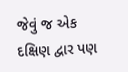જેવું જ એક દક્ષિણ દ્વાર પણ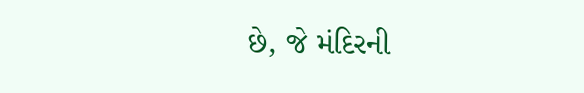છે, જે મંદિરની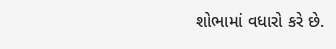શોભામાં વધારો કરે છે.